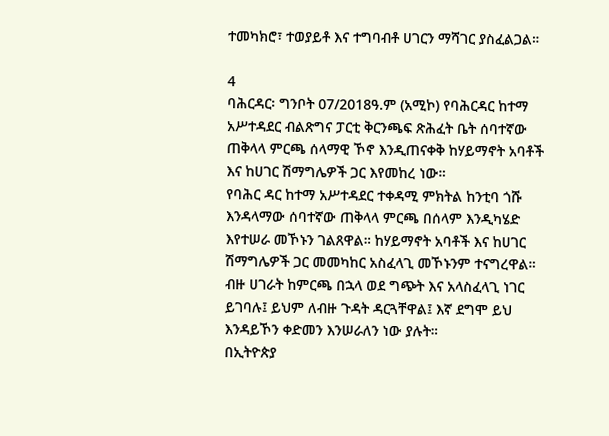ተመካክሮ፣ ተወያይቶ እና ተግባብቶ ሀገርን ማሻገር ያስፈልጋል።

4
ባሕርዳር፡ ግንቦት 07/2018ዓ.ም (አሚኮ) የባሕርዳር ከተማ አሥተዳደር ብልጽግና ፓርቲ ቅርንጫፍ ጽሕፈት ቤት ሰባተኛው ጠቅላላ ምርጫ ሰላማዊ ኾኖ እንዲጠናቀቅ ከሃይማኖት አባቶች እና ከሀገር ሽማግሌዎች ጋር እየመከረ ነው።
የባሕር ዳር ከተማ አሥተዳደር ተቀዳሚ ምክትል ከንቲባ ጎሹ እንዳላማው ሰባተኛው ጠቅላላ ምርጫ በሰላም እንዲካሄድ እየተሠራ መኾኑን ገልጸዋል። ከሃይማኖት አባቶች እና ከሀገር ሽማግሌዎች ጋር መመካከር አስፈላጊ መኾኑንም ተናግረዋል።
ብዙ ሀገራት ከምርጫ በኋላ ወደ ግጭት እና አላስፈላጊ ነገር ይገባሉ፤ ይህም ለብዙ ጉዳት ዳርጓቸዋል፤ እኛ ደግሞ ይህ እንዳይኾን ቀድመን እንሠራለን ነው ያሉት።
በኢትዮጵያ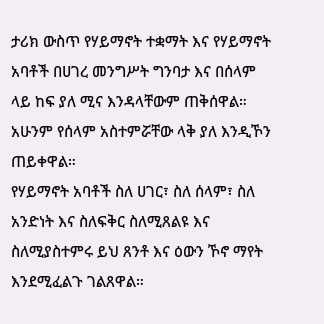ታሪክ ውስጥ የሃይማኖት ተቋማት እና የሃይማኖት አባቶች በሀገረ መንግሥት ግንባታ እና በሰላም ላይ ከፍ ያለ ሚና እንዳላቸውም ጠቅሰዋል። አሁንም የሰላም አስተምሯቸው ላቅ ያለ እንዲኾን ጠይቀዋል።
የሃይማኖት አባቶች ስለ ሀገር፣ ስለ ሰላም፣ ስለ አንድነት እና ስለፍቅር ስለሚጸልዩ እና ስለሚያስተምሩ ይህ ጸንቶ እና ዕውን ኾኖ ማየት እንደሚፈልጉ ገልጸዋል።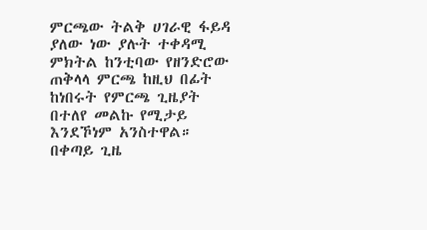ምርጫው ትልቅ ሀገራዊ ፋይዳ ያለው ነው ያሉት ተቀዳሚ ምክትል ከንቲባው የዘንድሮው ጠቅላላ ምርጫ ከዚህ በፊት ከነበሩት የምርጫ ጊዜያት በተለየ መልኩ የሚታይ እንደኾነም አንስተዋል።
በቀጣይ ጊዜ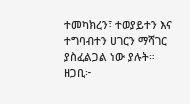ተመካክረን፣ ተወያይተን እና ተግባብተን ሀገርን ማሻገር ያስፈልጋል ነው ያሉት።
ዘጋቢ፦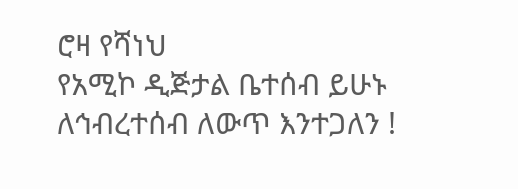ሮዛ የሻነህ
የአሚኮ ዲጅታል ቤተሰብ ይሁኑ
ለኅብረተሰብ ለውጥ እንተጋለን !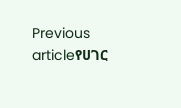Previous articleየሀገር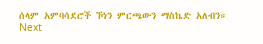ሰላም አምባሳደሮች ኾነን ምርጫውን ማስኬድ አለብን።
Next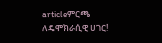articleምርጫ ለዴሞክራሲዊ ሀገር!